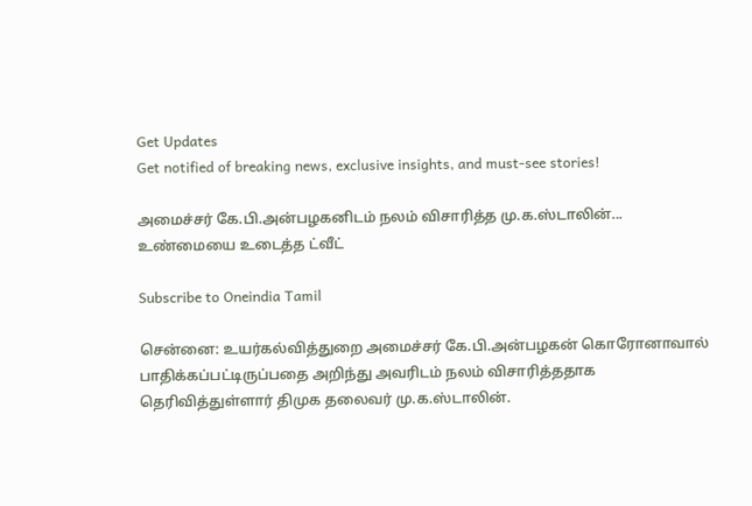Get Updates
Get notified of breaking news, exclusive insights, and must-see stories!

அமைச்சர் கே.பி.அன்பழகனிடம் நலம் விசாரித்த மு.க.ஸ்டாலின்... உண்மையை உடைத்த ட்வீட்

Subscribe to Oneindia Tamil

சென்னை: உயர்கல்வித்துறை அமைச்சர் கே.பி.அன்பழகன் கொரோனாவால் பாதிக்கப்பட்டிருப்பதை அறிந்து அவரிடம் நலம் விசாரித்ததாக தெரிவித்துள்ளார் திமுக தலைவர் மு.க.ஸ்டாலின்.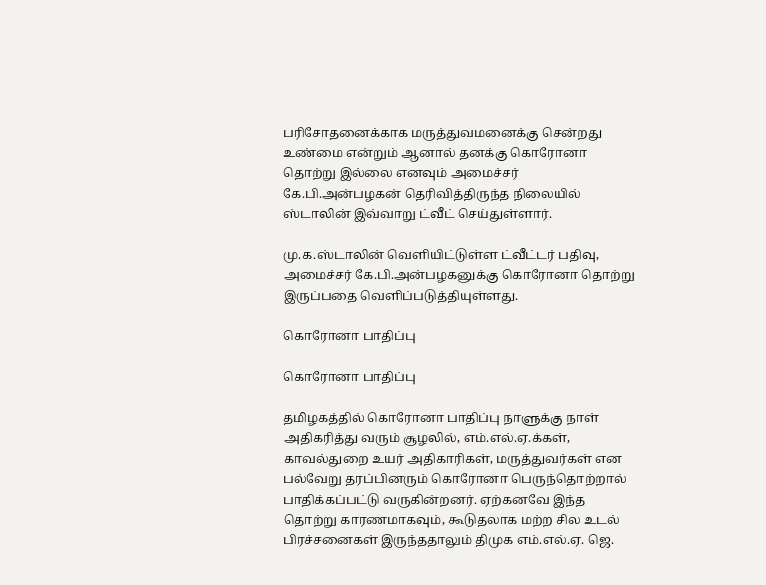பரிசோதனைக்காக மருத்துவமனைக்கு சென்றது உண்மை என்றும் ஆனால் தனக்கு கொரோனா தொற்று இல்லை எனவும் அமைச்சர் கே.பி.அன்பழகன் தெரிவித்திருந்த நிலையில் ஸ்டாலின் இவ்வாறு ட்வீட் செய்துள்ளார்.

மு.க.ஸ்டாலின் வெளியிட்டுள்ள ட்வீட்டர் பதிவு, அமைச்சர் கே.பி.அன்பழகனுக்கு கொரோனா தொற்று இருப்பதை வெளிப்படுத்தியுள்ளது.

கொரோனா பாதிப்பு

கொரோனா பாதிப்பு

தமிழகத்தில் கொரோனா பாதிப்பு நாளுக்கு நாள் அதிகரித்து வரும் சூழலில், எம்.எல்.ஏ.க்கள், காவல்துறை உயர் அதிகாரிகள், மருத்துவர்கள் என பல்வேறு தரப்பினரும் கொரோனா பெருந்தொற்றால் பாதிக்கப்பட்டு வருகின்றனர். ஏற்கனவே இந்த தொற்று காரணமாகவும், கூடுதலாக மற்ற சில உடல் பிரச்சனைகள் இருந்ததாலும் திமுக எம்.எல்.ஏ. ஜெ.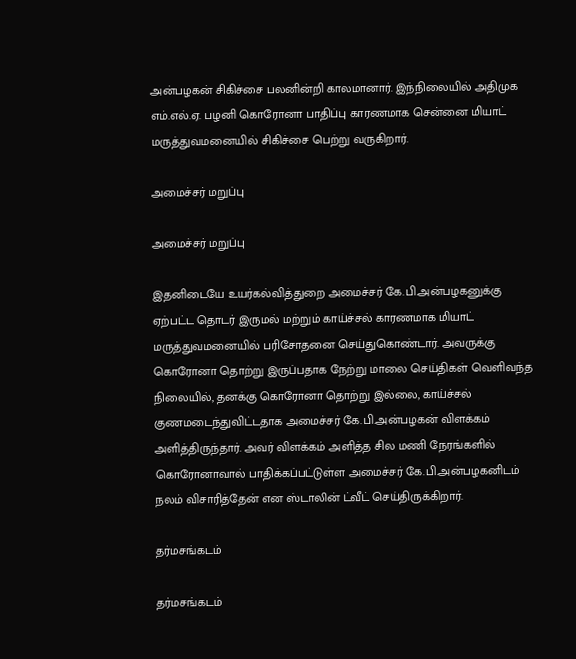அன்பழகன் சிகிச்சை பலனின்றி காலமானார். இந்நிலையில் அதிமுக எம்.எல்.ஏ. பழனி கொரோனா பாதிப்பு காரணமாக சென்னை மியாட் மருத்துவமனையில் சிகிச்சை பெற்று வருகிறார்.

அமைச்சர் மறுப்பு

அமைச்சர் மறுப்பு

இதனிடையே உயர்கல்வித்துறை அமைச்சர் கே.பி.அன்பழகனுக்கு ஏற்பட்ட தொடர் இருமல் மற்றும் காய்ச்சல் காரணமாக மியாட் மருத்துவமனையில் பரிசோதனை செய்துகொண்டார். அவருக்கு கொரோனா தொற்று இருப்பதாக நேற்று மாலை செய்திகள் வெளிவந்த நிலையில், தனக்கு கொரோனா தொற்று இல்லை, காய்ச்சல் குணமடைந்துவிட்டதாக அமைச்சர் கே.பி.அன்பழகன் விளக்கம் அளித்திருந்தார். அவர் விளக்கம் அளித்த சில மணி நேரங்களில் கொரோனாவால் பாதிக்கப்பட்டுள்ள அமைச்சர் கே.பி.அன்பழகனிடம் நலம் விசாரித்தேன் என ஸ்டாலின் ட்வீட் செய்திருக்கிறார்.

தர்மசங்கடம்

தர்மசங்கடம்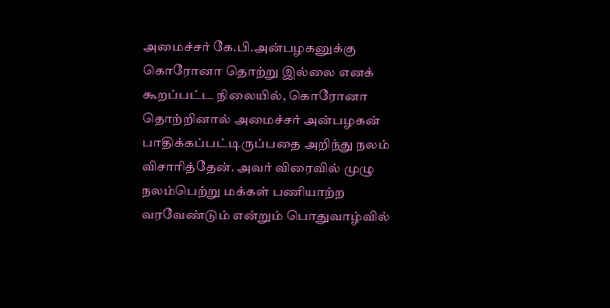அமைச்சர் கே.பி.அன்பழகனுக்கு கொரோனா தொற்று இல்லை எனக் கூறப்பட்ட நிலையில், கொரோனா தொற்றினால் அமைச்சர் அன்பழகன் பாதிக்கப்பட்டிருப்பதை அறிந்து நலம் விசாரித்தேன். அவர் விரைவில் முழு நலம்பெற்று மக்கள் பணியாற்ற வரவேண்டும் என்றும் பொதுவாழ்வில்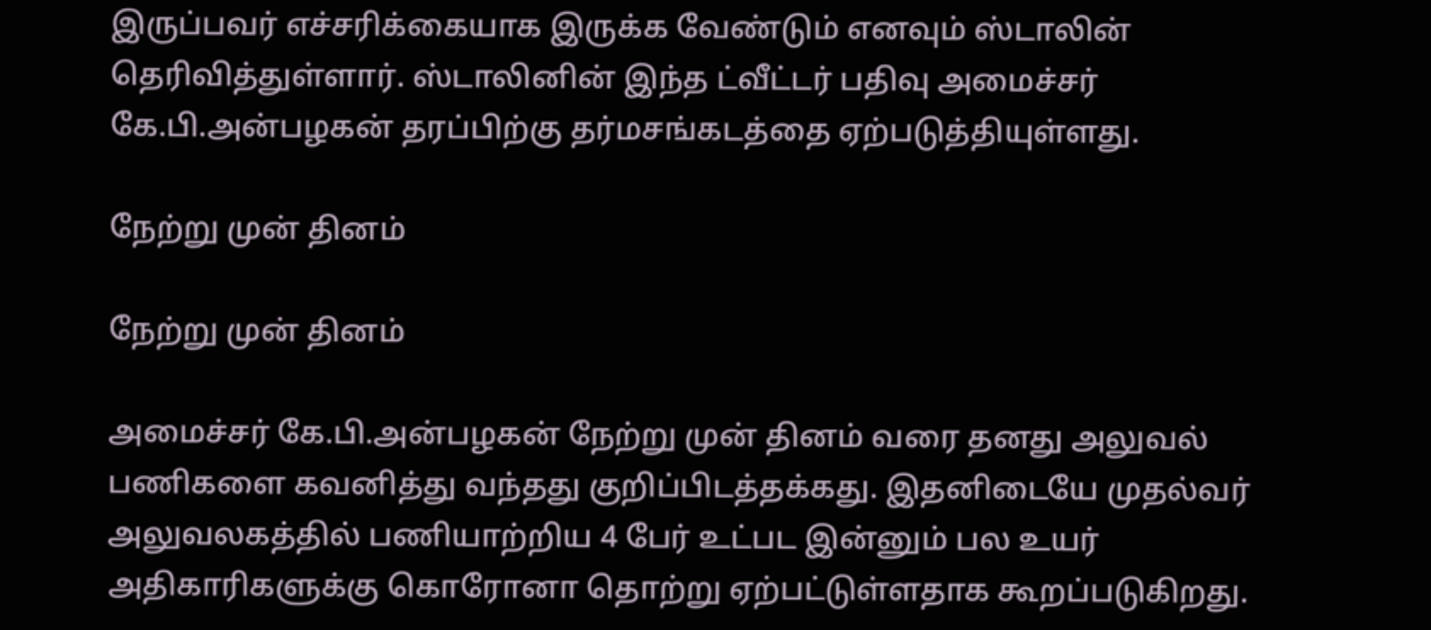இருப்பவர் எச்சரிக்கையாக இருக்க வேண்டும் எனவும் ஸ்டாலின் தெரிவித்துள்ளார். ஸ்டாலினின் இந்த ட்வீட்டர் பதிவு அமைச்சர் கே.பி.அன்பழகன் தரப்பிற்கு தர்மசங்கடத்தை ஏற்படுத்தியுள்ளது.

நேற்று முன் தினம்

நேற்று முன் தினம்

அமைச்சர் கே.பி.அன்பழகன் நேற்று முன் தினம் வரை தனது அலுவல் பணிகளை கவனித்து வந்தது குறிப்பிடத்தக்கது. இதனிடையே முதல்வர் அலுவலகத்தில் பணியாற்றிய 4 பேர் உட்பட இன்னும் பல உயர் அதிகாரிகளுக்கு கொரோனா தொற்று ஏற்பட்டுள்ளதாக கூறப்படுகிறது.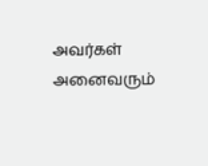அவர்கள் அனைவரும்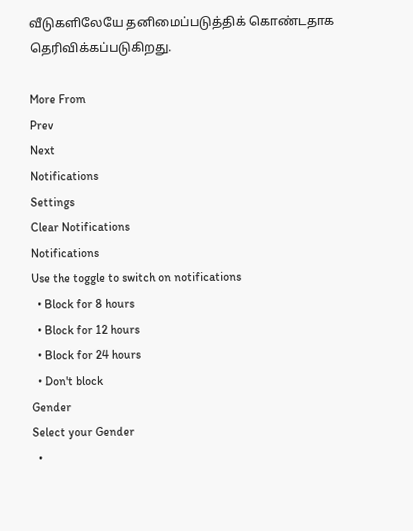வீடுகளிலேயே தனிமைப்படுத்திக் கொண்டதாக தெரிவிக்கப்படுகிறது.

More From
Prev
Next
Notifications
Settings
Clear Notifications
Notifications
Use the toggle to switch on notifications
  • Block for 8 hours
  • Block for 12 hours
  • Block for 24 hours
  • Don't block
Gender
Select your Gender
  •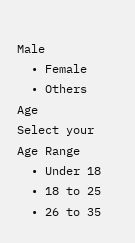Male
  • Female
  • Others
Age
Select your Age Range
  • Under 18
  • 18 to 25
  • 26 to 35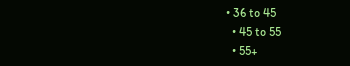• 36 to 45
  • 45 to 55
  • 55+